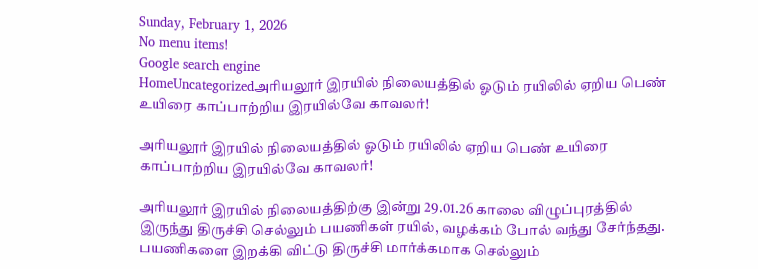Sunday, February 1, 2026
No menu items!
Google search engine
HomeUncategorizedஅரியலூர் இரயில் நிலையத்தில் ஓடும் ரயிலில் ஏறிய பெண் உயிரை காப்பாற்றிய இரயில்வே காவலர்!

அரியலூர் இரயில் நிலையத்தில் ஓடும் ரயிலில் ஏறிய பெண் உயிரை காப்பாற்றிய இரயில்வே காவலர்!

அரியலூர் இரயில் நிலையத்திற்கு இன்று 29.01.26 காலை விழுப்புரத்தில் இருந்து திருச்சி செல்லும் பயணிகள் ரயில், வழக்கம் போல் வந்து சேர்ந்தது. பயணிகளை இறக்கி விட்டு திருச்சி மார்க்கமாக செல்லும்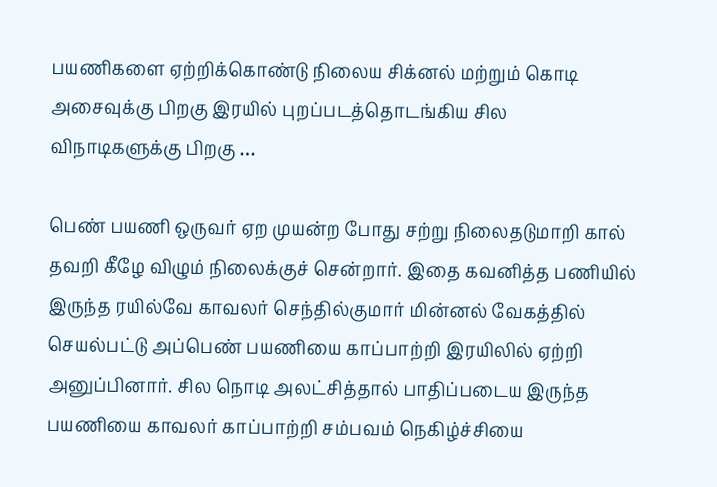பயணிகளை ஏற்றிக்கொண்டு நிலைய சிக்னல் மற்றும் கொடி அசைவுக்கு பிறகு இரயில் புறப்படத்தொடங்கிய சில விநாடிகளுக்கு பிறகு …

பெண் பயணி ஒருவர் ஏற முயன்ற போது சற்று நிலைதடுமாறி கால் தவறி கீழே விழும் நிலைக்குச் சென்றார். இதை கவனித்த பணியில் இருந்த ரயில்வே காவலர் செந்தில்குமார் மின்னல் வேகத்தில் செயல்பட்டு அப்பெண் பயணியை காப்பாற்றி இரயிலில் ஏற்றி அனுப்பினார். சில நொடி அலட்சித்தால் பாதிப்படைய இருந்த பயணியை காவலர் காப்பாற்றி சம்பவம் நெகிழ்ச்சியை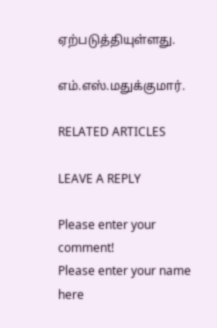ஏற்படுத்தியுள்ளது.

எம்.எஸ்.மதுக்குமார்.

RELATED ARTICLES

LEAVE A REPLY

Please enter your comment!
Please enter your name here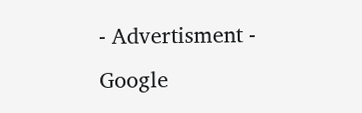- Advertisment -
Google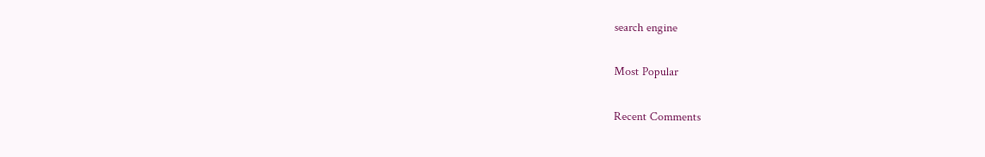search engine

Most Popular

Recent Comments